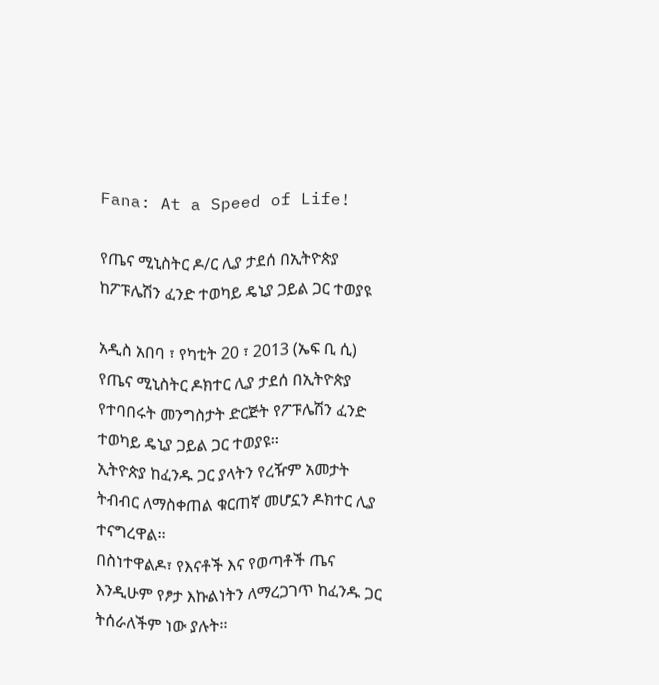Fana: At a Speed of Life!

የጤና ሚኒስትር ዶ/ር ሊያ ታደሰ በኢትዮጵያ ከፖፑሌሽን ፈንድ ተወካይ ዴኒያ ጋይል ጋር ተወያዩ

አዲስ አበባ ፣ የካቲት 20 ፣ 2013 (ኤፍ ቢ ሲ) የጤና ሚኒስትር ዶክተር ሊያ ታደሰ በኢትዮጵያ የተባበሩት መንግስታት ድርጅት የፖፑሌሽን ፈንድ ተወካይ ዴኒያ ጋይል ጋር ተወያዩ፡፡
ኢትዮጵያ ከፈንዱ ጋር ያላትን የረዥም አመታት ትብብር ለማስቀጠል ቁርጠኛ መሆኗን ዶክተር ሊያ ተናግረዋል፡፡
በስነተዋልዶ፣ የእናቶች እና የወጣቶች ጤና እንዲሁም የፆታ እኩልነትን ለማረጋገጥ ከፈንዱ ጋር ትሰራለችም ነው ያሉት፡፡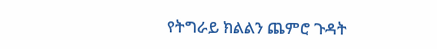የትግራይ ክልልን ጨምሮ ጉዳት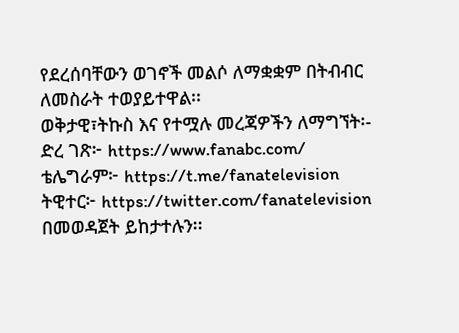የደረሰባቸውን ወገኖች መልሶ ለማቋቋም በትብብር ለመስራት ተወያይተዋል፡፡
ወቅታዊ፣ትኩስ እና የተሟሉ መረጃዎችን ለማግኘት፡-
ድረ ገጽ፦ https://www.fanabc.com/
ቴሌግራም፦ https://t.me/fanatelevision
ትዊተር፦ https://twitter.com/fanatelevision በመወዳጀት ይከታተሉን፡፡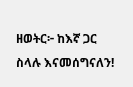ዘወትር፦ ከእኛ ጋር ስላሉ እናመሰግናለን!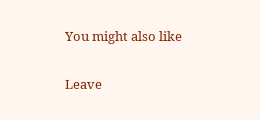You might also like

Leave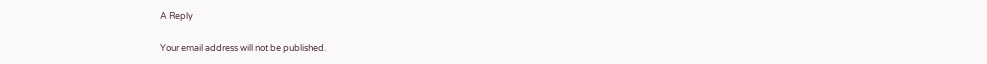A Reply

Your email address will not be published.